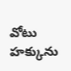వోటు హక్కును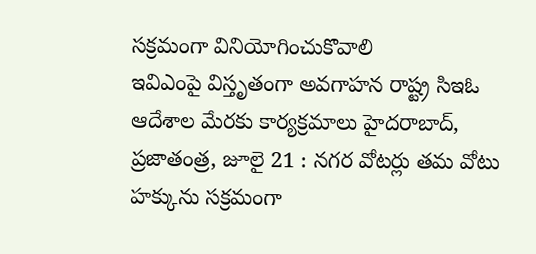సక్రమంగా వినియోగించుకొవాలి
ఇవిఎంపై విస్తృతంగా అవగాహన రాష్ట్ర సిఇఓ ఆదేశాల మేరకు కార్యక్రమాలు హైదరాబాద్, ప్రజాతంత్ర, జూలై 21 : నగర వోటర్లు తమ వోటు హక్కును సక్రమంగా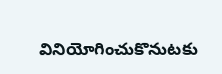వినియోగించుకొనుటకు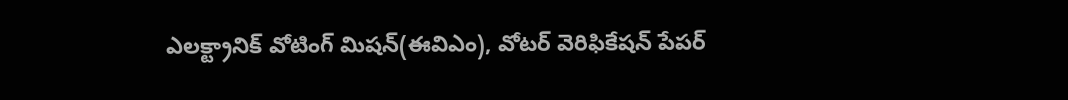ఎలక్ట్రానిక్ వోటింగ్ మిషన్(ఈవిఎం), వోటర్ వెరిఫికేషన్ పేపర్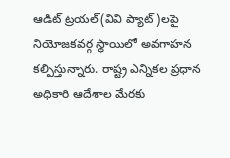ఆడిట్ ట్రయల్(వివి ప్యాట్)లపై నియోజకవర్గ స్థాయిలో అవగాహన కల్పిస్తున్నారు. రాష్ట్ర ఎన్నికల ప్రధాన అధికారి ఆదేశాల మేరకు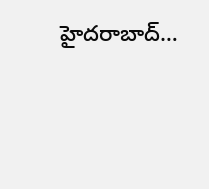హైదరాబాద్…